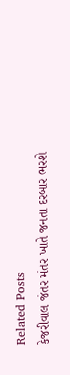Related Posts
કેજરીવાલ જંતર મંતર ખાતે જનતા દરબાર ભરશે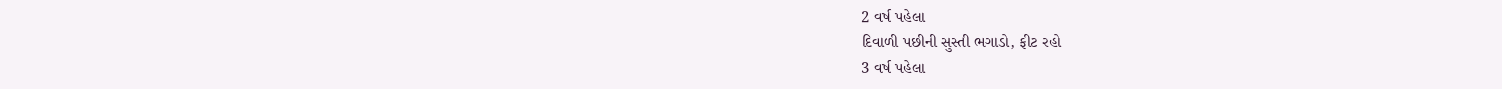2 વર્ષ પહેલા
દિવાળી પછીની સુસ્તી ભગાડો, ફીટ રહો
3 વર્ષ પહેલા